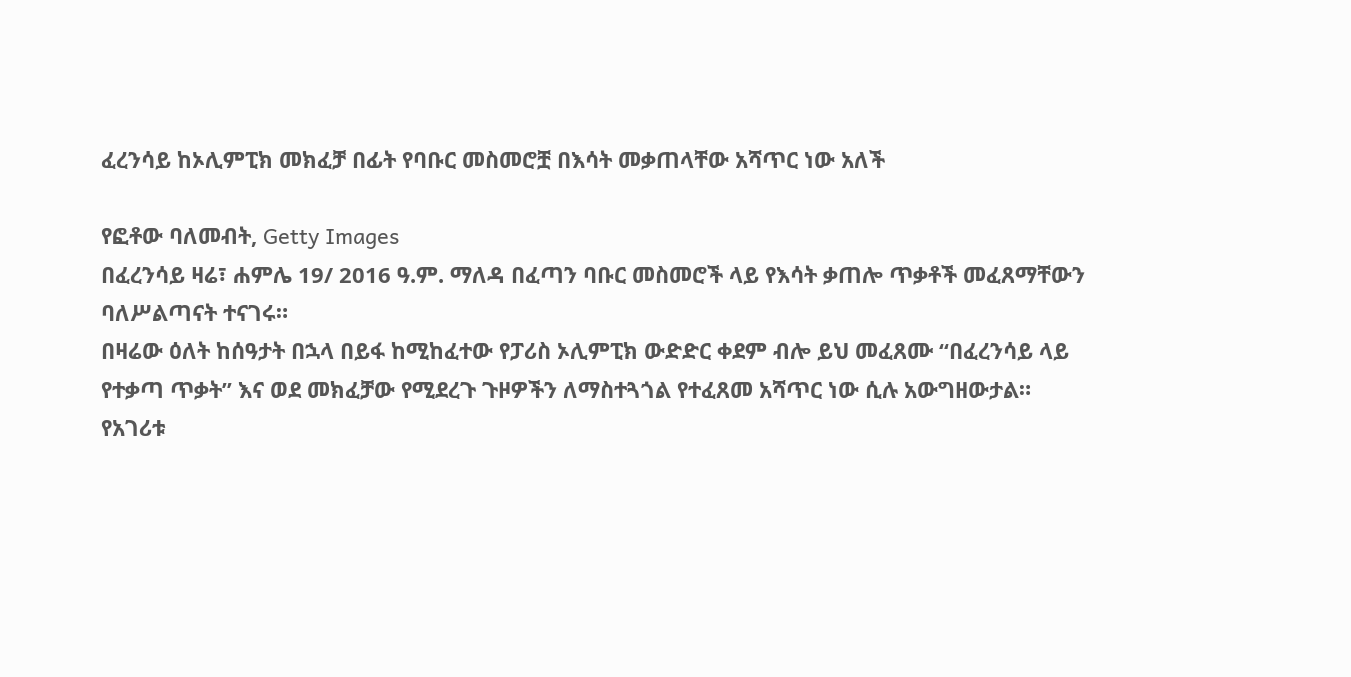ፈረንሳይ ከኦሊምፒክ መክፈቻ በፊት የባቡር መስመሮቿ በእሳት መቃጠላቸው አሻጥር ነው አለች

የፎቶው ባለመብት, Getty Images
በፈረንሳይ ዛሬ፣ ሐምሌ 19/ 2016 ዓ.ም. ማለዳ በፈጣን ባቡር መስመሮች ላይ የእሳት ቃጠሎ ጥቃቶች መፈጸማቸውን ባለሥልጣናት ተናገሩ።
በዛሬው ዕለት ከሰዓታት በኋላ በይፋ ከሚከፈተው የፓሪስ ኦሊምፒክ ውድድር ቀደም ብሎ ይህ መፈጸሙ “በፈረንሳይ ላይ የተቃጣ ጥቃት” እና ወደ መክፈቻው የሚደረጉ ጉዞዎችን ለማስተጓጎል የተፈጸመ አሻጥር ነው ሲሉ አውግዘውታል።
የአገሪቱ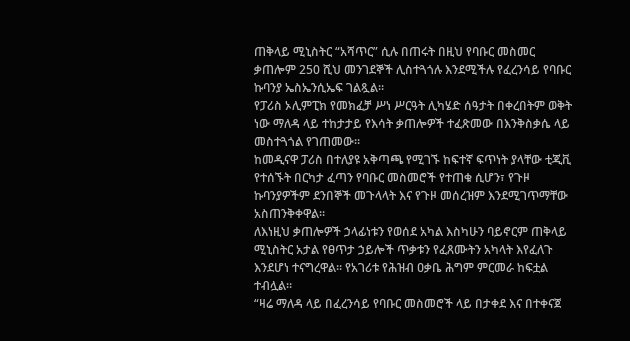ጠቅላይ ሚኒስትር “አሻጥር” ሲሉ በጠሩት በዚህ የባቡር መስመር ቃጠሎም 250 ሺህ መንገደኞች ሊስተጓጎሉ እንደሚችሉ የፈረንሳይ የባቡር ኩባንያ ኤስኤንሲኤፍ ገልጿል።
የፓሪስ ኦሊምፒክ የመክፈቻ ሥነ ሥርዓት ሊካሄድ ሰዓታት በቀረበትም ወቅት ነው ማለዳ ላይ ተከታታይ የእሳት ቃጠሎዎች ተፈጽመው በእንቅስቃሴ ላይ መስተጓጎል የገጠመው።
ከመዲናዋ ፓሪስ በተለያዩ አቅጣጫ የሚገኙ ከፍተኛ ፍጥነት ያላቸው ቲጂቪ የተሰኙት በርካታ ፈጣን የባቡር መስመሮች የተጠቁ ሲሆን፣ የጉዞ ኩባንያዎችም ደንበኞች መጉላላት እና የጉዞ መሰረዝም እንደሚገጥማቸው አስጠንቅቀዋል።
ለእነዚህ ቃጠሎዎች ኃላፊነቱን የወሰደ አካል እስካሁን ባይኖርም ጠቅላይ ሚኒስትር አታል የፀጥታ ኃይሎች ጥቃቱን የፈጸሙትን አካላት እየፈለጉ እንደሆነ ተናግረዋል። የአገሪቱ የሕዝብ ዐቃቤ ሕግም ምርመራ ከፍቷል ተብሏል።
“ዛሬ ማለዳ ላይ በፈረንሳይ የባቡር መስመሮች ላይ በታቀደ እና በተቀናጀ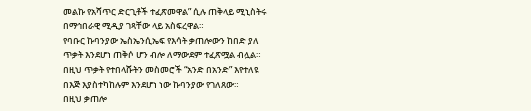መልኩ የአሻጥር ድርጊቶች ተፈጽመዋል” ሲሉ ጠቅላይ ሚኒስትሩ በማኅበራዊ ሚዲያ ገጻቸው ላይ አስፍረዋል።
የባቡር ኩባንያው ኤስኤንሲኤፍ የእሳት ቃጠሎውን ከበድ ያለ ጥቃት እንደሆነ ጠቅሶ ሆን ብሎ ለማውደም ተፈጽሟል ብሏል። በዚህ ጥቃት የተበላሹትን መስመሮች “አንድ በአንድ” እየተለዩ በእጅ እያስተካከሉም እንደሆነ ነው ኩባንያው የገለጸው።
በዚህ ቃጠሎ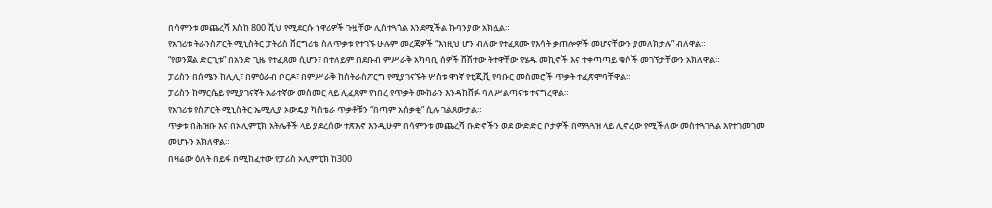በሳምንቱ መጨረሻ እስከ 800 ሺህ የሚደርሱ ነዋሪዎች ጉዟቸው ሊስተጓጎል እንደሚችል ኩባንያው አክሏል።
የአገሪቱ ትራንስፖርት ሚኒስትር ፓትሪስ ቨርግሪቴ ስለጥቃቱ የተገኙ ሁሉም መረጃዎች “እነዚህ ሆን ብለው የተፈጸሙ የእሳት ቃጠሎዎች መሆናቸውን ያመለክታሉ” ብለዋል።
“የወንጀል ድርጊቱ” በአንድ ጊዜ የተፈጸመ ሲሆን፣ በተለይም በደቡብ ምሥራቅ አካባቢ ሰዎች ሸሽተው ትተዋቸው የሄዱ መኪኖች እና ተቀጣጣይ ቁሶች መገኘታቸውን አክለዋል።
ፓሪስን በሰሜን ከሊሊ፣ በምዕራብ ቦርዶ፣ በምሥራቅ ከስትራስፖርግ የሚያገናኙት ሦስቱ ዋነኛ የቲጂቪ የባቡር መስመሮች ጥቃት ተፈጽሞባቸዋል።
ፓሪስን ከማርሴይ የሚያገናኛት አራተኛው መስመር ላይ ሊፈጸም የነበረ የጥቃት ሙከራን እንዳከሸፉ ባለሥልጣናቱ ተናግረዋል።
የአገሪቱ የስፖርት ሚኒስትር ኤሚሊያ ኦውዴያ ካስቴራ ጥቃቶቹን “በጣም አሰቃቂ” ሲሉ ገልጸውታል።
ጥቃቱ በሕዝቡ እና በኦሊምፒክ አትሌቶች ላይ ያደረሰው ተጽእኖ እንዲሁም በሳምንቱ መጨረሻ ቡድኖችን ወደ ውድድር ቦታዎች በማጓጓዝ ላይ ሊኖረው የሚችለው መስተጓገጓል እየተገመገመ መሆኑን አክለዋል።
በዛሬው ዕለት በይፋ በሚከፈተው የፓሪስ ኦሊምፒክ ከ300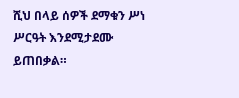ሺህ በላይ ሰዎች ደማቁን ሥነ ሥርዓት እንደሚታደሙ ይጠበቃል።